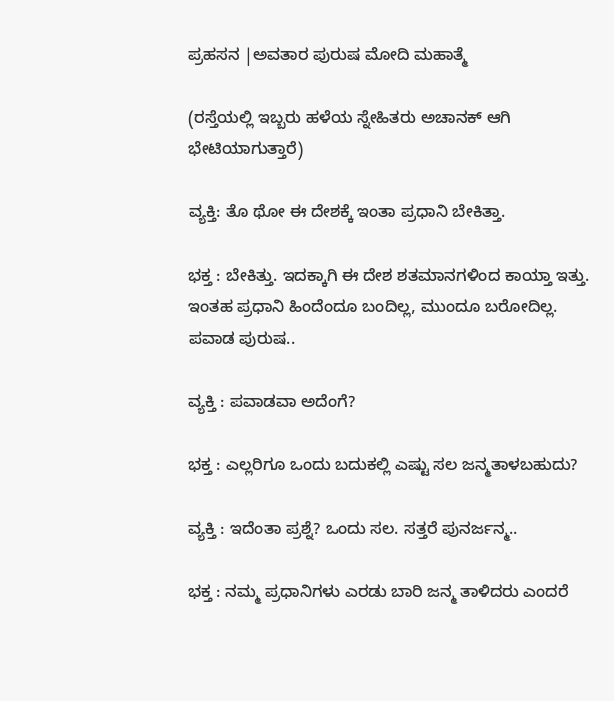ಪ್ರಹಸನ |ಅವತಾರ ಪುರುಷ ಮೋದಿ ಮಹಾತ್ಮೆ

(ರಸ್ತೆಯಲ್ಲಿ ಇಬ್ಬರು ಹಳೆಯ ಸ್ನೇಹಿತರು ಅಚಾನಕ್ ಆಗಿ ಭೇಟಿಯಾಗುತ್ತಾರೆ)

ವ್ಯಕ್ತಿ: ತೊ ಥೋ ಈ ದೇಶಕ್ಕೆ ಇಂತಾ ಪ್ರಧಾನಿ ಬೇಕಿತ್ತಾ.

ಭಕ್ತ : ಬೇಕಿತ್ತು. ಇದಕ್ಕಾಗಿ ಈ ದೇಶ ಶತಮಾನಗಳಿಂದ ಕಾಯ್ತಾ ಇತ್ತು. ಇಂತಹ ಪ್ರಧಾನಿ ಹಿಂದೆಂದೂ ಬಂದಿಲ್ಲ, ಮುಂದೂ ಬರೋದಿಲ್ಲ. ಪವಾಡ ಪುರುಷ..

ವ್ಯಕ್ತಿ : ಪವಾಡವಾ ಅದೆಂಗೆ?

ಭಕ್ತ : ಎಲ್ಲರಿಗೂ ಒಂದು ಬದುಕಲ್ಲಿ ಎಷ್ಟು ಸಲ ಜನ್ಮತಾಳಬಹುದು?

ವ್ಯಕ್ತಿ : ಇದೆಂತಾ ಪ್ರಶ್ನೆ? ಒಂದು ಸಲ. ಸತ್ತರೆ ಪುನರ್ಜನ್ಮ..

ಭಕ್ತ : ನಮ್ಮ ಪ್ರಧಾನಿಗಳು ಎರಡು ಬಾರಿ ಜನ್ಮ ತಾಳಿದರು ಎಂದರೆ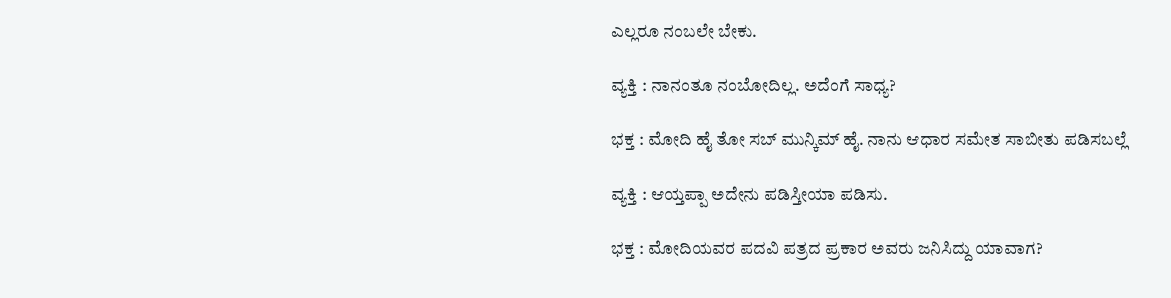ಎಲ್ಲರೂ ನಂಬಲೇ ಬೇಕು.

ವ್ಯಕ್ತಿ : ನಾನಂತೂ ನಂಬೋದಿಲ್ಲ. ಅದೆಂಗೆ ಸಾಧ್ಯ?

ಭಕ್ತ : ಮೋದಿ ಹೈ ತೋ ಸಬ್ ಮುನ್ಕಿಮ್ ಹೈ. ನಾನು ಆಧಾರ ಸಮೇತ ಸಾಬೀತು ಪಡಿಸಬಲ್ಲೆ

ವ್ಯಕ್ತಿ : ಆಯ್ತಪ್ಪಾ ಅದೇನು ಪಡಿಸ್ತೀಯಾ ಪಡಿಸು.

ಭಕ್ತ : ಮೋದಿಯವರ ಪದವಿ ಪತ್ರದ ಪ್ರಕಾರ ಅವರು ಜನಿಸಿದ್ದು ಯಾವಾಗ?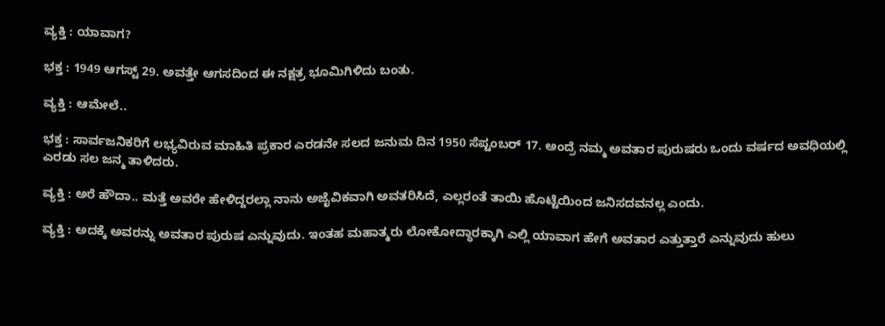ವ್ಯಕ್ತಿ : ಯಾವಾಗ?

ಭಕ್ತ : 1949 ಆಗಸ್ಟ್ 29. ಅವತ್ತೇ ಆಗಸದಿಂದ ಈ ನಕ್ಷತ್ರ ಭೂಮಿಗಿಳಿದು ಬಂತು.

ವ್ಯಕ್ತಿ : ಆಮೇಲೆ..

ಭಕ್ತ : ಸಾರ್ವಜನಿಕರಿಗೆ ಲಭ್ಯವಿರುವ ಮಾಹಿತಿ ಪ್ರಕಾರ ಎರಡನೇ ಸಲದ ಜನುಮ ದಿನ 1950 ಸೆಪ್ಟಂಬರ್ 17. ಅಂದ್ರೆ ನಮ್ಮ ಅವತಾರ ಪುರುಷರು ಒಂದು ವರ್ಷದ ಅವಧಿಯಲ್ಲಿ ಎರಡು ಸಲ ಜನ್ಮ ತಾಳಿದರು.

ವ್ಯಕ್ತಿ : ಅರೆ ಹೌದಾ.. ಮತ್ತೆ ಅವರೇ ಹೇಳಿದ್ದರಲ್ಲಾ ನಾನು ಅಜೈವಿಕವಾಗಿ ಅವತರಿಸಿದೆ, ಎಲ್ಲರಂತೆ ತಾಯಿ ಹೊಟ್ಟೆಯಿಂದ ಜನಿಸದವನಲ್ಲ ಎಂದು.

ವ್ಯಕ್ತಿ : ಅದಕ್ಕೆ ಅವರನ್ನು ಅವತಾರ ಪುರುಷ ಎನ್ನುವುದು. ಇಂತಹ ಮಹಾತ್ಮರು ಲೋಕೋದ್ಧಾರಕ್ಕಾಗಿ ಎಲ್ಲಿ ಯಾವಾಗ ಹೇಗೆ ಅವತಾರ ಎತ್ತುತ್ತಾರೆ ಎನ್ನುವುದು ಹುಲು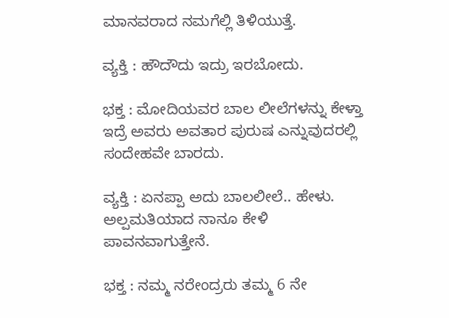ಮಾನವರಾದ ನಮಗೆಲ್ಲಿ ತಿಳಿಯುತ್ತೆ.

ವ್ಯಕ್ತಿ : ಹೌದೌದು ಇದ್ರು ಇರಬೋದು.

ಭಕ್ತ : ಮೋದಿಯವರ ಬಾಲ ಲೀಲೆಗಳನ್ನು ಕೇಳ್ತಾ ಇದ್ರೆ ಅವರು ಅವತಾರ ಪುರುಷ ಎನ್ನುವುದರಲ್ಲಿ ಸಂದೇಹವೇ ಬಾರದು.

ವ್ಯಕ್ತಿ : ಏನಪ್ಪಾ ಅದು ಬಾಲಲೀಲೆ.. ಹೇಳು. ಅಲ್ಪಮತಿಯಾದ ನಾನೂ ಕೇಳಿ ಪಾವನವಾಗುತ್ತೇನೆ.

ಭಕ್ತ : ನಮ್ಮ ನರೇಂದ್ರರು ತಮ್ಮ 6 ನೇ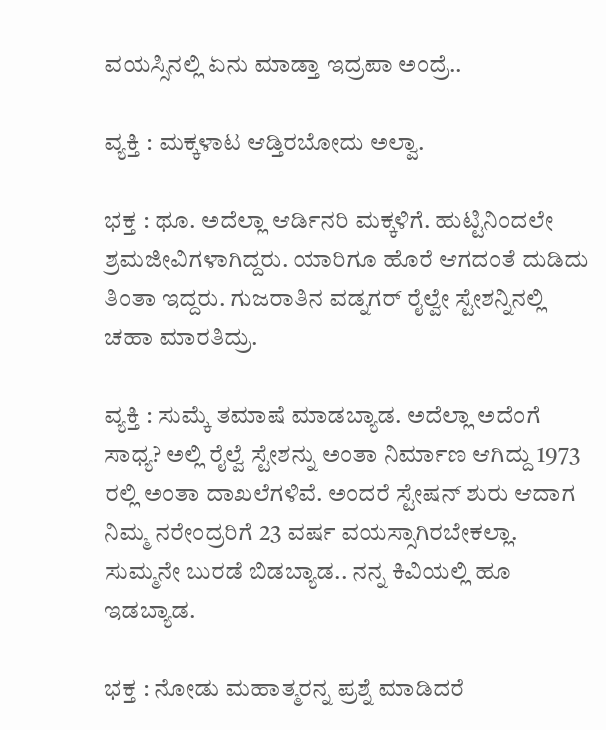ವಯಸ್ಸಿನಲ್ಲಿ ಏನು ಮಾಡ್ತಾ ಇದ್ರಪಾ ಅಂದ್ರೆ..

ವ್ಯಕ್ತಿ : ಮಕ್ಕಳಾಟ ಆಡ್ತಿರಬೋದು ಅಲ್ವಾ.

ಭಕ್ತ : ಥೂ. ಅದೆಲ್ಲಾ ಆರ್ಡಿನರಿ ಮಕ್ಕಳಿಗೆ. ಹುಟ್ಟಿನಿಂದಲೇ ಶ್ರಮಜೀವಿಗಳಾಗಿದ್ದರು. ಯಾರಿಗೂ ಹೊರೆ ಆಗದಂತೆ ದುಡಿದು ತಿಂತಾ ಇದ್ದರು. ಗುಜರಾತಿನ ವಡ್ನಗರ್ ರೈಲ್ವೇ ಸ್ಟೇಶನ್ನಿನಲ್ಲಿ ಚಹಾ ಮಾರತಿದ್ರು.

ವ್ಯಕ್ತಿ : ಸುಮ್ಕೆ ತಮಾಷೆ ಮಾಡಬ್ಯಾಡ. ಅದೆಲ್ಲಾ ಅದೆಂಗೆ ಸಾಧ್ಯ? ಅಲ್ಲಿ ರೈಲ್ವೆ ಸ್ಟೇಶನ್ನು ಅಂತಾ ನಿರ್ಮಾಣ ಆಗಿದ್ದು 1973 ರಲ್ಲಿ ಅಂತಾ ದಾಖಲೆಗಳಿವೆ. ಅಂದರೆ ಸ್ಟೇಷನ್ ಶುರು ಆದಾಗ ನಿಮ್ಮ ನರೇಂದ್ರರಿಗೆ 23 ವರ್ಷ ವಯಸ್ಸಾಗಿರಬೇಕಲ್ಲಾ. ಸುಮ್ಮನೇ ಬುರಡೆ ಬಿಡಬ್ಯಾಡ.. ನನ್ನ ಕಿವಿಯಲ್ಲಿ ಹೂ ಇಡಬ್ಯಾಡ.

ಭಕ್ತ : ನೋಡು ಮಹಾತ್ಮರನ್ನ ಪ್ರಶ್ನೆ ಮಾಡಿದರೆ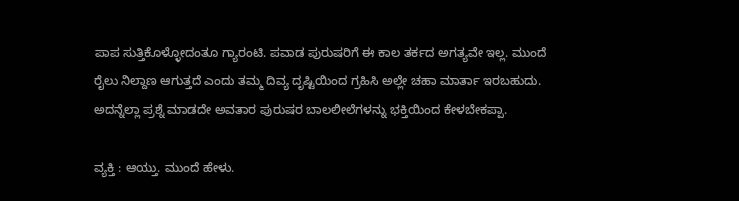ಪಾಪ ಸುತ್ತಿಕೊಳ್ಳೋದಂತೂ ಗ್ಯಾರಂಟಿ. ಪವಾಡ ಪುರುಷರಿಗೆ ಈ ಕಾಲ ತರ್ಕದ ಅಗತ್ಯವೇ ಇಲ್ಲ. ಮುಂದೆ ರೈಲು ನಿಲ್ದಾಣ ಆಗುತ್ತದೆ ಎಂದು ತಮ್ಮ ದಿವ್ಯ ದೃಷ್ಟಿಯಿಂದ ಗ್ರಹಿಸಿ ಅಲ್ಲೇ ಚಹಾ ಮಾರ್ತಾ ಇರಬಹುದು. ಅದನ್ನೆಲ್ಲಾ ಪ್ರಶ್ನೆ ಮಾಡದೇ ಅವತಾರ ಪುರುಷರ ಬಾಲಲೀಲೆಗಳನ್ನು ಭಕ್ತಿಯಿಂದ ಕೇಳಬೇಕಪ್ಪಾ.

ವ್ಯಕ್ತಿ : ಆಯ್ತು. ಮುಂದೆ ಹೇಳು.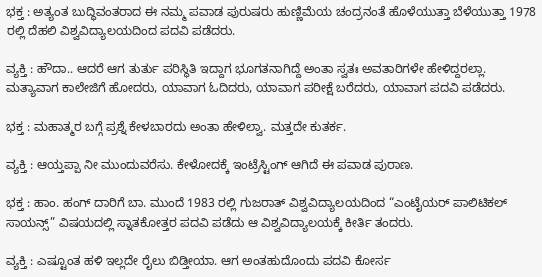ಭಕ್ತ : ಅತ್ಯಂತ ಬುದ್ಧಿವಂತರಾದ ಈ ನಮ್ಮ ಪವಾಡ ಪುರುಷರು ಹುಣ್ಣಿಮೆಯ ಚಂದ್ರನಂತೆ ಹೊಳೆಯುತ್ತಾ ಬೆಳೆಯುತ್ತಾ 1978 ರಲ್ಲಿ ದೆಹಲಿ ವಿಶ್ವವಿದ್ಯಾಲಯದಿಂದ ಪದವಿ ಪಡೆದರು.

ವ್ಯಕ್ತಿ : ಹೌದಾ.. ಆದರೆ ಆಗ ತುರ್ತು ಪರಿಸ್ಥಿತಿ ಇದ್ದಾಗ ಭೂಗತನಾಗಿದ್ದೆ ಅಂತಾ ಸ್ವತಃ ಅವತಾರಿಗಳೇ ಹೇಳಿದ್ದರಲ್ಲಾ. ಮತ್ಯಾವಾಗ ಕಾಲೇಜಿಗೆ ಹೋದರು, ಯಾವಾಗ ಓದಿದರು, ಯಾವಾಗ ಪರೀಕ್ಷೆ ಬರೆದರು, ಯಾವಾಗ ಪದವಿ ಪಡೆದರು.

ಭಕ್ತ : ಮಹಾತ್ಮರ ಬಗ್ಗೆ ಪ್ರಶ್ನೆ ಕೇಳಬಾರದು ಅಂತಾ ಹೇಳಿಲ್ವಾ. ಮತ್ತದೇ ಕುತರ್ಕ.

ವ್ಯಕ್ತಿ : ಆಯ್ತಪ್ಪಾ ನೀ ಮುಂದುವರೆಸು. ಕೇಳೋದಕ್ಕೆ ಇಂಟ್ರೆಸ್ಟಿಂಗ್ ಆಗಿದೆ ಈ ಪವಾಡ ಪುರಾಣ.

ಭಕ್ತ : ಹಾಂ. ಹಂಗ್ ದಾರಿಗೆ ಬಾ. ಮುಂದೆ 1983 ರಲ್ಲಿ ಗುಜರಾತ್ ವಿಶ್ವವಿದ್ಯಾಲಯದಿಂದ “ಎಂಟೈಯರ್ ಪಾಲಿಟಿಕಲ್ ಸಾಯನ್ಸ್” ವಿಷಯದಲ್ಲಿ ಸ್ನಾತಕೋತ್ತರ ಪದವಿ ಪಡೆದು ಆ ವಿಶ್ವವಿದ್ಯಾಲಯಕ್ಕೆ ಕೀರ್ತಿ ತಂದರು.

ವ್ಯಕ್ತಿ : ಎಷ್ಟೂಂತ ಹಳಿ ಇಲ್ಲದೇ ರೈಲು ಬಿಡ್ತೀಯಾ. ಆಗ ಅಂತಹುದೊಂದು ಪದವಿ ಕೋರ್ಸ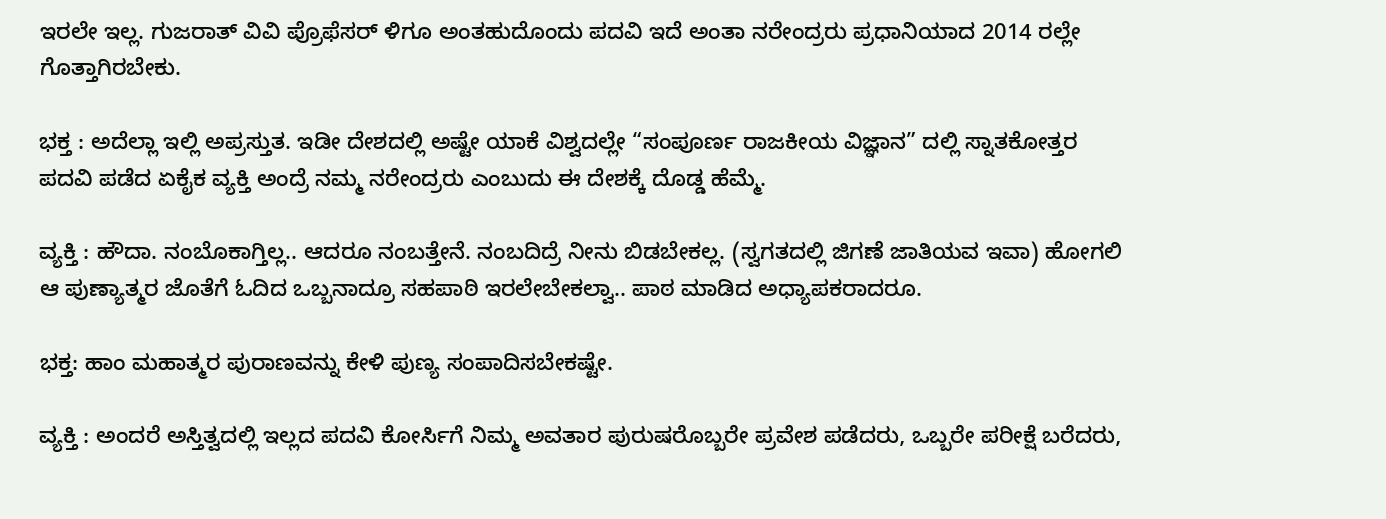ಇರಲೇ ಇಲ್ಲ. ಗುಜರಾತ್ ವಿವಿ ಪ್ರೊಫೆಸರ್ ಳಿಗೂ ಅಂತಹುದೊಂದು ಪದವಿ ಇದೆ ಅಂತಾ ನರೇಂದ್ರರು ಪ್ರಧಾನಿಯಾದ 2014 ರಲ್ಲೇ ಗೊತ್ತಾಗಿರಬೇಕು.

ಭಕ್ತ : ಅದೆಲ್ಲಾ ಇಲ್ಲಿ ಅಪ್ರಸ್ತುತ. ಇಡೀ ದೇಶದಲ್ಲಿ ಅಷ್ಟೇ ಯಾಕೆ ವಿಶ್ವದಲ್ಲೇ “ಸಂಪೂರ್ಣ ರಾಜಕೀಯ ವಿಜ್ಞಾನ” ದಲ್ಲಿ ಸ್ನಾತಕೋತ್ತರ ಪದವಿ ಪಡೆದ ಏಕೈಕ ವ್ಯಕ್ತಿ ಅಂದ್ರೆ ನಮ್ಮ ನರೇಂದ್ರರು ಎಂಬುದು ಈ ದೇಶಕ್ಕೆ ದೊಡ್ಡ ಹೆಮ್ಮೆ.

ವ್ಯಕ್ತಿ : ಹೌದಾ. ನಂಬೊಕಾಗ್ತಿಲ್ಲ.. ಆದರೂ ನಂಬತ್ತೇನೆ. ನಂಬದಿದ್ರೆ ನೀನು ಬಿಡಬೇಕಲ್ಲ. (ಸ್ವಗತದಲ್ಲಿ ಜಿಗಣೆ ಜಾತಿಯವ ಇವಾ) ಹೋಗಲಿ ಆ ಪುಣ್ಯಾತ್ಮರ ಜೊತೆಗೆ ಓದಿದ ಒಬ್ಬನಾದ್ರೂ ಸಹಪಾಠಿ ಇರಲೇಬೇಕಲ್ವಾ.. ಪಾಠ ಮಾಡಿದ ಅಧ್ಯಾಪಕರಾದರೂ.

ಭಕ್ತ: ಹಾಂ ಮಹಾತ್ಮರ ಪುರಾಣವನ್ನು ಕೇಳಿ ಪುಣ್ಯ ಸಂಪಾದಿಸಬೇಕಷ್ಟೇ.

ವ್ಯಕ್ತಿ : ಅಂದರೆ ಅಸ್ತಿತ್ವದಲ್ಲಿ ಇಲ್ಲದ ಪದವಿ ಕೋರ್ಸಿಗೆ ನಿಮ್ಮ ಅವತಾರ ಪುರುಷರೊಬ್ಬರೇ ಪ್ರವೇಶ ಪಡೆದರು, ಒಬ್ಬರೇ ಪರೀಕ್ಷೆ ಬರೆದರು,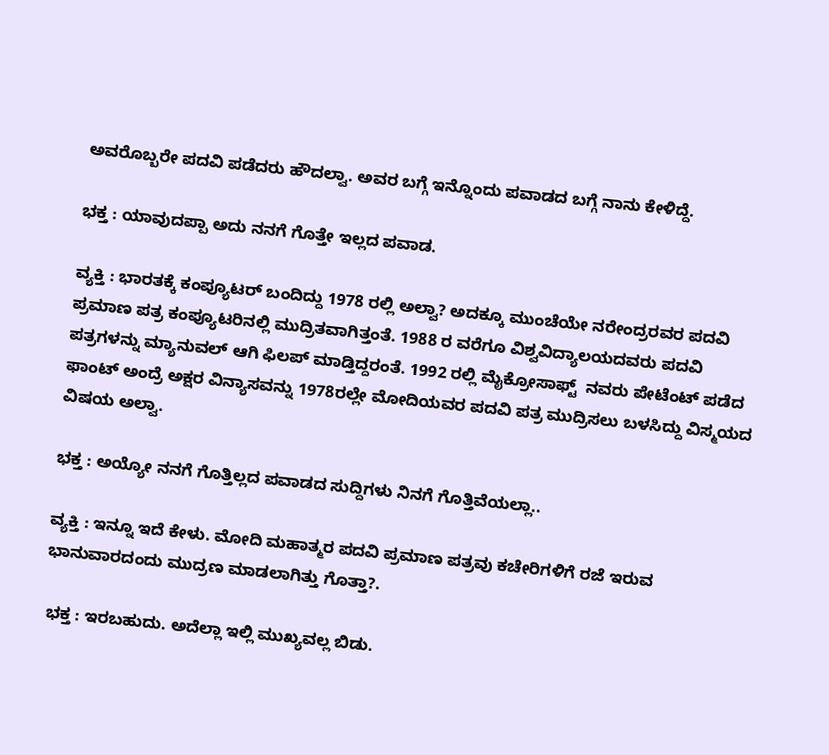ಅವರೊಬ್ಬರೇ ಪದವಿ ಪಡೆದರು ಹೌದಲ್ವಾ. ಅವರ ಬಗ್ಗೆ ಇನ್ನೊಂದು ಪವಾಡದ ಬಗ್ಗೆ ನಾನು ಕೇಳಿದ್ದೆ.

ಭಕ್ತ : ಯಾವುದಪ್ಪಾ ಅದು ನನಗೆ ಗೊತ್ತೇ ಇಲ್ಲದ ಪವಾಡ.

ವ್ಯಕ್ತಿ : ಭಾರತಕ್ಕೆ ಕಂಪ್ಯೂಟರ್ ಬಂದಿದ್ದು 1978 ರಲ್ಲಿ ಅಲ್ವಾ? ಅದಕ್ಕೂ ಮುಂಚೆಯೇ ನರೇಂದ್ರರವರ ಪದವಿ ಪ್ರಮಾಣ ಪತ್ರ ಕಂಪ್ಯೂಟರಿನಲ್ಲಿ ಮುದ್ರಿತವಾಗಿತ್ತಂತೆ. 1988 ರ ವರೆಗೂ ವಿಶ್ವವಿದ್ಯಾಲಯದವರು ಪದವಿ ಪತ್ರಗಳನ್ನು ಮ್ಯಾನುವಲ್ ಆಗಿ ಫಿಲಪ್ ಮಾಡ್ತಿದ್ದರಂತೆ. 1992 ರಲ್ಲಿ ಮೈಕ್ರೋಸಾಫ್ಟ್  ನವರು ಪೇಟೆಂಟ್ ಪಡೆದ ಫಾಂಟ್ ಅಂದ್ರೆ ಅಕ್ಷರ ವಿನ್ಯಾಸವನ್ನು 1978ರಲ್ಲೇ ಮೋದಿಯವರ ಪದವಿ ಪತ್ರ ಮುದ್ರಿಸಲು ಬಳಸಿದ್ದು ವಿಸ್ಮಯದ ವಿಷಯ ಅಲ್ವಾ.

ಭಕ್ತ : ಅಯ್ಯೋ ನನಗೆ ಗೊತ್ತಿಲ್ಲದ ಪವಾಡದ ಸುದ್ದಿಗಳು ನಿನಗೆ ಗೊತ್ತಿವೆಯಲ್ಲಾ..

ವ್ಯಕ್ತಿ : ಇನ್ನೂ ಇದೆ ಕೇಳು. ಮೋದಿ ಮಹಾತ್ಮರ ಪದವಿ ಪ್ರಮಾಣ ಪತ್ರವು ಕಚೇರಿಗಳಿಗೆ ರಜೆ ಇರುವ ಭಾನುವಾರದಂದು ಮುದ್ರಣ ಮಾಡಲಾಗಿತ್ತು ಗೊತ್ತಾ?.

 ಭಕ್ತ : ಇರಬಹುದು. ಅದೆಲ್ಲಾ ಇಲ್ಲಿ ಮುಖ್ಯವಲ್ಲ ಬಿಡು.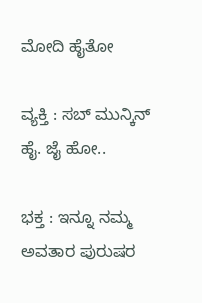ಮೋದಿ ಹೈತೋ

ವ್ಯಕ್ತಿ : ಸಬ್ ಮುನ್ಕಿನ್ ಹೈ. ಜೈ ಹೋ..

ಭಕ್ತ : ಇನ್ನೂ ನಮ್ಮ ಅವತಾರ ಪುರುಷರ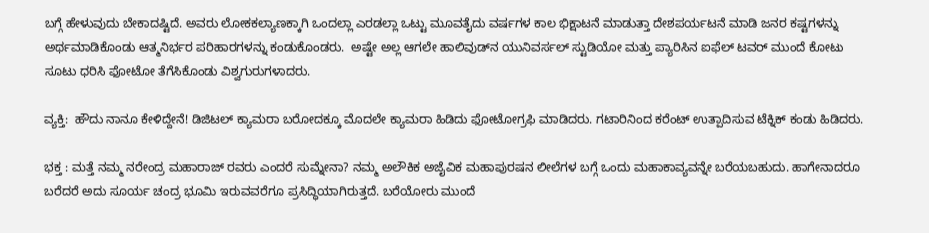ಬಗ್ಗೆ ಹೇಳುವುದು ಬೇಕಾದಷ್ಟಿದೆ. ಅವರು ಲೋಕಕಲ್ಯಾಣಕ್ಕಾಗಿ ಒಂದಲ್ಲಾ ಎರಡಲ್ಲಾ ಒಟ್ಟು ಮೂವತೈದು ವರ್ಷಗಳ ಕಾಲ ಭಿಕ್ಷಾಟನೆ ಮಾಡುತ್ತಾ ದೇಶಪರ್ಯಟನೆ ಮಾಡಿ ಜನರ ಕಷ್ಟಗಳನ್ನು ಅರ್ಥಮಾಡಿಕೊಂಡು ಆತ್ಮನಿರ್ಭರ ಪರಿಹಾರಗಳನ್ನು ಕಂಡುಕೊಂಡರು.  ಅಷ್ಟೇ ಅಲ್ಲ ಆಗಲೇ ಹಾಲಿವುಡ್‌ನ ಯುನಿವರ್ಸಲ್ ಸ್ಟುಡಿಯೋ ಮತ್ತು ಪ್ಯಾರಿಸಿನ ಐಫೆಲ್ ಟವರ್ ಮುಂದೆ ಕೋಟು ಸೂಟು ಧರಿಸಿ ಫೋಟೋ ತೆಗೆಸಿಕೊಂಡು ವಿಶ್ವಗುರುಗಳಾದರು.

ವ್ಯಕ್ತಿ:  ಹೌದು ನಾನೂ ಕೇಳಿದ್ದೇನೆ! ಡಿಜಿಟಲ್ ಕ್ಯಾಮರಾ ಬರೋದಕ್ಕೂ ಮೊದಲೇ ಕ್ಯಾಮರಾ ಹಿಡಿದು ಫೋಟೋಗ್ರಫಿ ಮಾಡಿದರು. ಗಟಾರಿನಿಂದ ಕರೆಂಟ್ ಉತ್ಪಾದಿಸುವ ಟೆಕ್ನಿಕ್ ಕಂಡು ಹಿಡಿದರು.

ಭಕ್ತ : ಮತ್ತೆ ನಮ್ಮ ನರೇಂದ್ರ ಮಹಾರಾಜ್ ರವರು ಎಂದರೆ ಸುಮ್ನೇನಾ? ನಮ್ಮ ಅಲೌಕಿಕ ಅಜೈವಿಕ ಮಹಾಪುರಷನ ಲೀಲೆಗಳ ಬಗ್ಗೆ ಒಂದು ಮಹಾಕಾವ್ಯವನ್ನೇ ಬರೆಯಬಹುದು. ಹಾಗೇನಾದರೂ ಬರೆದರೆ ಅದು ಸೂರ್ಯ ಚಂದ್ರ ಭೂಮಿ ಇರುವವರೆಗೂ ಪ್ರಸಿದ್ಧಿಯಾಗಿರುತ್ತದೆ. ಬರೆಯೋರು ಮುಂದೆ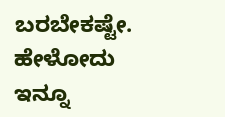ಬರಬೇಕಷ್ಟೇ. ಹೇಳೋದು ಇನ್ನೂ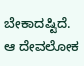ಬೇಕಾದಷ್ಟಿದೆ. ಆ ದೇವಲೋಕ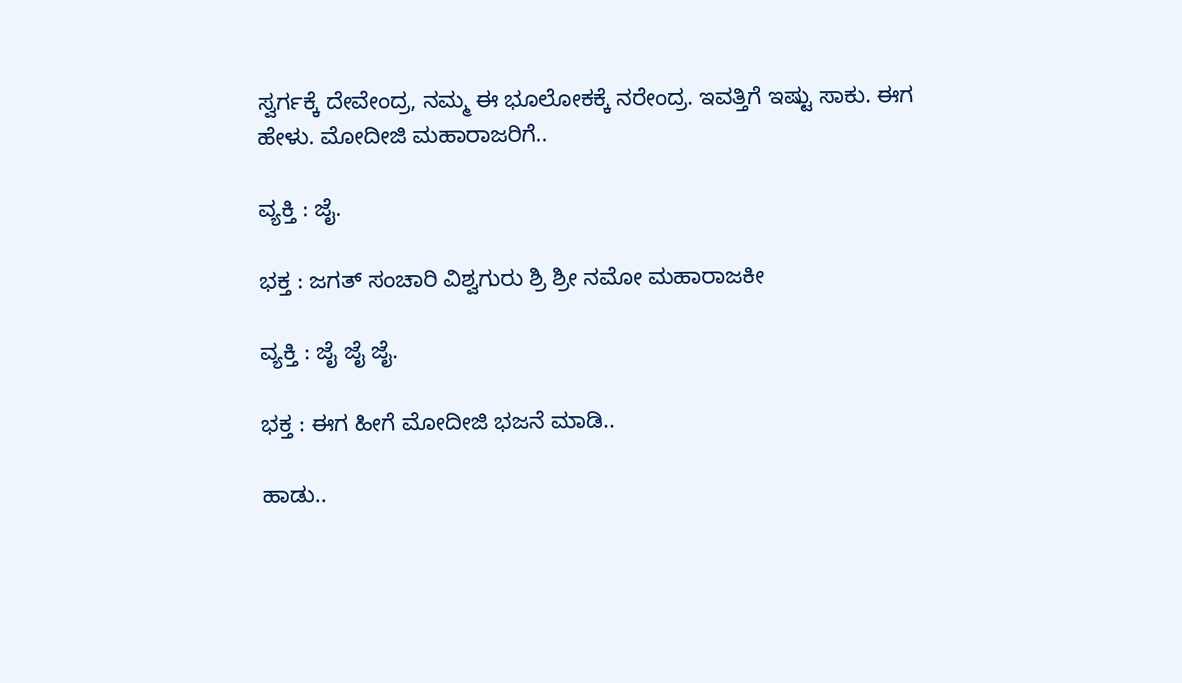ಸ್ವರ್ಗಕ್ಕೆ ದೇವೇಂದ್ರ, ನಮ್ಮ ಈ ಭೂಲೋಕಕ್ಕೆ ನರೇಂದ್ರ. ಇವತ್ತಿಗೆ ಇಷ್ಟು ಸಾಕು. ಈಗ ಹೇಳು. ಮೋದೀಜಿ ಮಹಾರಾಜರಿಗೆ..

ವ್ಯಕ್ತಿ : ಜೈ.

ಭಕ್ತ : ಜಗತ್ ಸಂಚಾರಿ ವಿಶ್ವಗುರು ಶ್ರಿ ಶ್ರೀ ನಮೋ ಮಹಾರಾಜಕೀ

ವ್ಯಕ್ತಿ : ಜೈ ಜೈ ಜೈ.

ಭಕ್ತ : ಈಗ ಹೀಗೆ ಮೋದೀಜಿ ಭಜನೆ ಮಾಡಿ..

ಹಾಡು..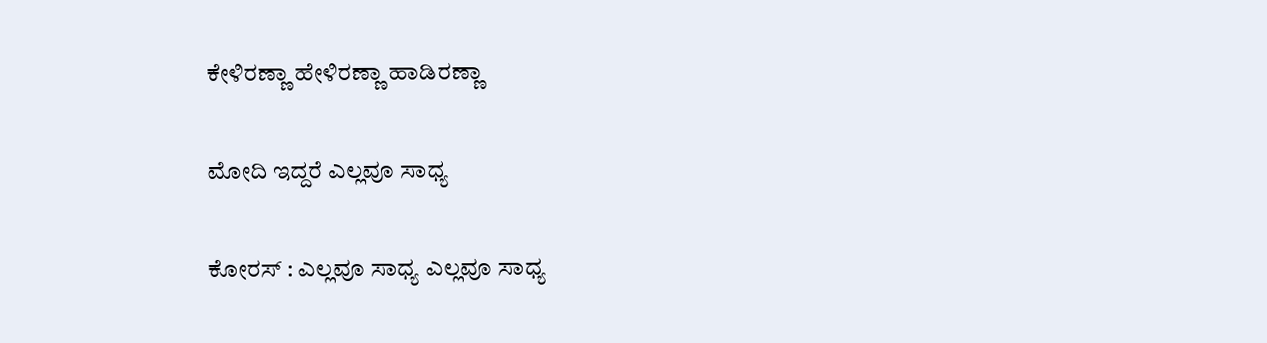ಕೇಳಿರಣ್ಣಾ ಹೇಳಿರಣ್ಣಾ ಹಾಡಿರಣ್ಣಾ

ಮೋದಿ ಇದ್ದರೆ ಎಲ್ಲವೂ ಸಾಧ್ಯ

ಕೋರಸ್ : ಎಲ್ಲವೂ ಸಾಧ್ಯ ಎಲ್ಲವೂ ಸಾಧ್ಯ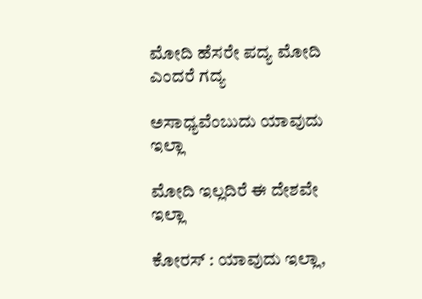ಮೋದಿ ಹೆಸರೇ ಪದ್ಯ ಮೋದಿ ಎಂದರೆ ಗದ್ಯ

ಅಸಾಧ್ಯವೆಂಬುದು ಯಾವುದು ಇಲ್ಲಾ

ಮೋದಿ ಇಲ್ಲದಿರೆ ಈ ದೇಶವೇ ಇಲ್ಲಾ

ಕೋರಸ್ : ಯಾವುದು ಇಲ್ಲಾ,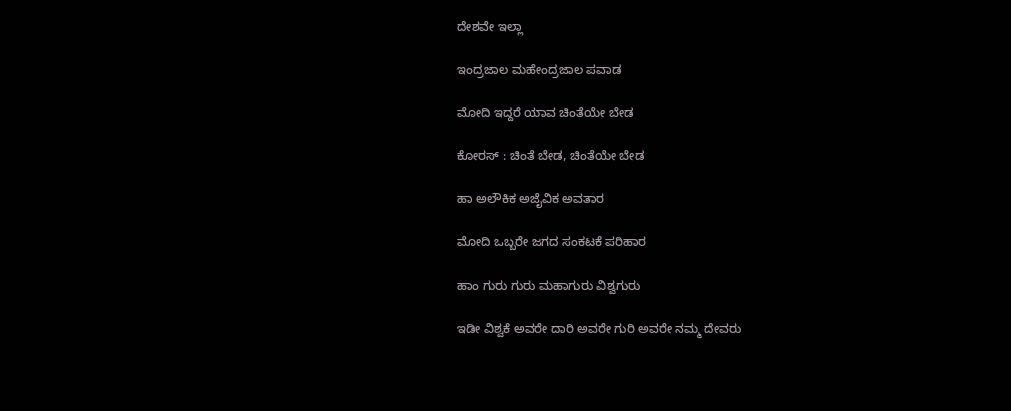ದೇಶವೇ ಇಲ್ಲಾ

ಇಂದ್ರಜಾಲ ಮಹೇಂದ್ರಜಾಲ ಪವಾಡ

ಮೋದಿ ಇದ್ದರೆ ಯಾವ ಚಿಂತೆಯೇ ಬೇಡ

ಕೋರಸ್ : ಚಿಂತೆ ಬೇಡ, ಚಿಂತೆಯೇ ಬೇಡ

ಹಾ ಅಲೌಕಿಕ ಅಜೈವಿಕ ಅವತಾರ

ಮೋದಿ ಒಬ್ಬರೇ ಜಗದ ಸಂಕಟಕೆ ಪರಿಹಾರ

ಹಾಂ ಗುರು ಗುರು ಮಹಾಗುರು ವಿಶ್ವಗುರು

ಇಡೀ ವಿಶ್ವಕೆ ಅವರೇ ದಾರಿ ಅವರೇ ಗುರಿ ಅವರೇ ನಮ್ಮ ದೇವರು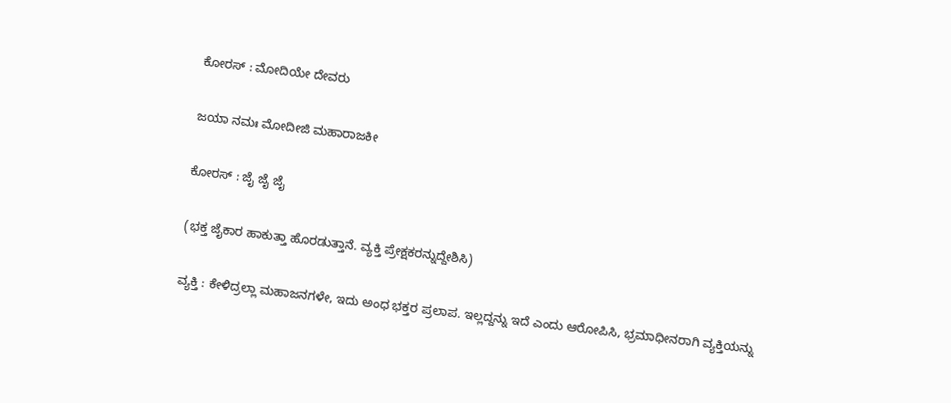ಕೋರಸ್ : ಮೋದಿಯೇ ದೇವರು

ಜಯಾ ನಮಃ ಮೋದೀಜಿ ಮಹಾರಾಜಕೀ

ಕೋರಸ್ : ಜೈ ಜೈ ಜೈ

(ಭಕ್ತ ಜೈಕಾರ ಹಾಕುತ್ತಾ ಹೊರಡುತ್ತಾನೆ. ವ್ಯಕ್ತಿ ಪ್ರೇಕ್ಷಕರನ್ನುದ್ದೇಶಿಸಿ)

ವ್ಯಕ್ತಿ : ಕೇಳಿದ್ರಲ್ಲಾ ಮಹಾಜನಗಳೇ, ಇದು ಅಂಧ ಭಕ್ತರ ಪ್ರಲಾಪ. ಇಲ್ಲದ್ದನ್ನು ಇದೆ ಎಂದು ಆರೋಪಿಸಿ, ಭ್ರಮಾಧೀನರಾಗಿ ವ್ಯಕ್ತಿಯನ್ನು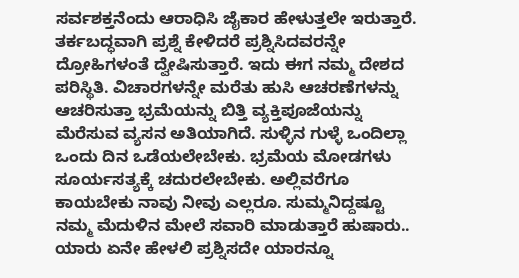ಸರ್ವಶಕ್ತನೆಂದು ಆರಾಧಿಸಿ ಜೈಕಾರ ಹೇಳುತ್ತಲೇ ಇರುತ್ತಾರೆ. ತರ್ಕಬದ್ಧವಾಗಿ ಪ್ರಶ್ನೆ ಕೇಳಿದರೆ ಪ್ರಶ್ನಿಸಿದವರನ್ನೇ ದ್ರೋಹಿಗಳಂತೆ ದ್ವೇಷಿಸುತ್ತಾರೆ. ಇದು ಈಗ ನಮ್ಮ ದೇಶದ ಪರಿಸ್ಥಿತಿ. ವಿಚಾರಗಳನ್ನೇ ಮರೆತು ಹುಸಿ ಆಚರಣೆಗಳನ್ನು ಆಚರಿಸುತ್ತಾ ಭ್ರಮೆಯನ್ನು ಬಿತ್ತಿ ವ್ಯಕ್ತಿಪೂಜೆಯನ್ನು ಮೆರೆಸುವ ವ್ಯಸನ ಅತಿಯಾಗಿದೆ. ಸುಳ್ಳಿನ ಗುಳ್ಳೆ ಒಂದಿಲ್ಲಾ ಒಂದು ದಿನ ಒಡೆಯಲೇಬೇಕು. ಭ್ರಮೆಯ ಮೋಡಗಳು ಸೂರ್ಯಸತ್ಯಕ್ಕೆ ಚದುರಲೇಬೇಕು. ಅಲ್ಲಿವರೆಗೂ ಕಾಯಬೇಕು ನಾವು ನೀವು ಎಲ್ಲರೂ. ಸುಮ್ಮನಿದ್ದಷ್ಟೂ ನಮ್ಮ ಮೆದುಳಿನ ಮೇಲೆ ಸವಾರಿ ಮಾಡುತ್ತಾರೆ ಹುಷಾರು.. ಯಾರು ಏನೇ ಹೇಳಲಿ ಪ್ರಶ್ನಿಸದೇ ಯಾರನ್ನೂ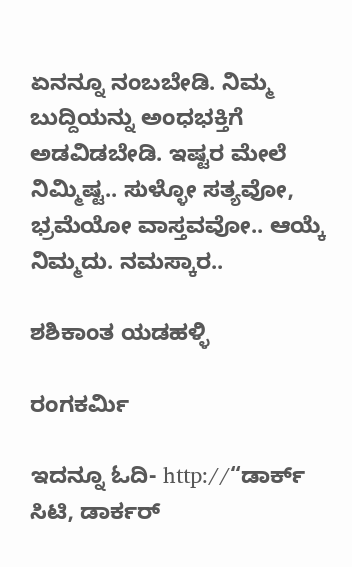ಏನನ್ನೂ ನಂಬಬೇಡಿ. ನಿಮ್ಮ ಬುದ್ದಿಯನ್ನು ಅಂಧಭಕ್ತಿಗೆ ಅಡವಿಡಬೇಡಿ. ಇಷ್ಟರ ಮೇಲೆ ನಿಮ್ಮಿಷ್ಟ.. ಸುಳ್ಳೋ ಸತ್ಯವೋ, ಭ್ರಮೆಯೋ ವಾಸ್ತವವೋ.. ಆಯ್ಕೆ ನಿಮ್ಮದು. ನಮಸ್ಕಾರ..

ಶಶಿಕಾಂತ ಯಡಹಳ್ಳಿ

ರಂಗಕರ್ಮಿ

ಇದನ್ನೂ ಓದಿ- http://“ಡಾರ್ಕ್ ಸಿಟಿ, ಡಾರ್ಕರ್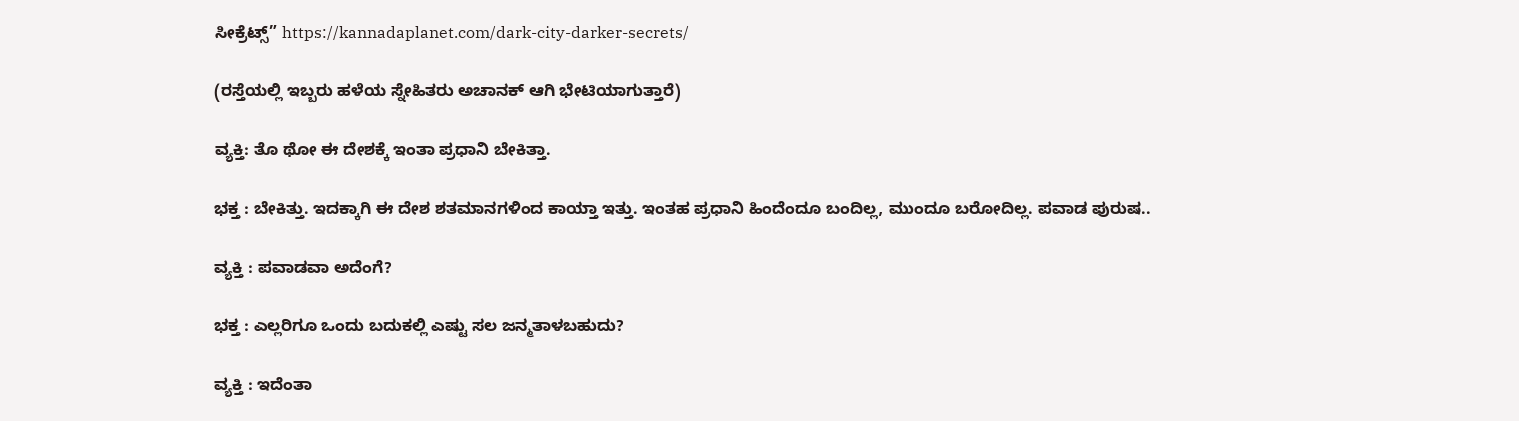ಸೀಕ್ರೆಟ್ಸ್” https://kannadaplanet.com/dark-city-darker-secrets/

(ರಸ್ತೆಯಲ್ಲಿ ಇಬ್ಬರು ಹಳೆಯ ಸ್ನೇಹಿತರು ಅಚಾನಕ್ ಆಗಿ ಭೇಟಿಯಾಗುತ್ತಾರೆ)

ವ್ಯಕ್ತಿ: ತೊ ಥೋ ಈ ದೇಶಕ್ಕೆ ಇಂತಾ ಪ್ರಧಾನಿ ಬೇಕಿತ್ತಾ.

ಭಕ್ತ : ಬೇಕಿತ್ತು. ಇದಕ್ಕಾಗಿ ಈ ದೇಶ ಶತಮಾನಗಳಿಂದ ಕಾಯ್ತಾ ಇತ್ತು. ಇಂತಹ ಪ್ರಧಾನಿ ಹಿಂದೆಂದೂ ಬಂದಿಲ್ಲ, ಮುಂದೂ ಬರೋದಿಲ್ಲ. ಪವಾಡ ಪುರುಷ..

ವ್ಯಕ್ತಿ : ಪವಾಡವಾ ಅದೆಂಗೆ?

ಭಕ್ತ : ಎಲ್ಲರಿಗೂ ಒಂದು ಬದುಕಲ್ಲಿ ಎಷ್ಟು ಸಲ ಜನ್ಮತಾಳಬಹುದು?

ವ್ಯಕ್ತಿ : ಇದೆಂತಾ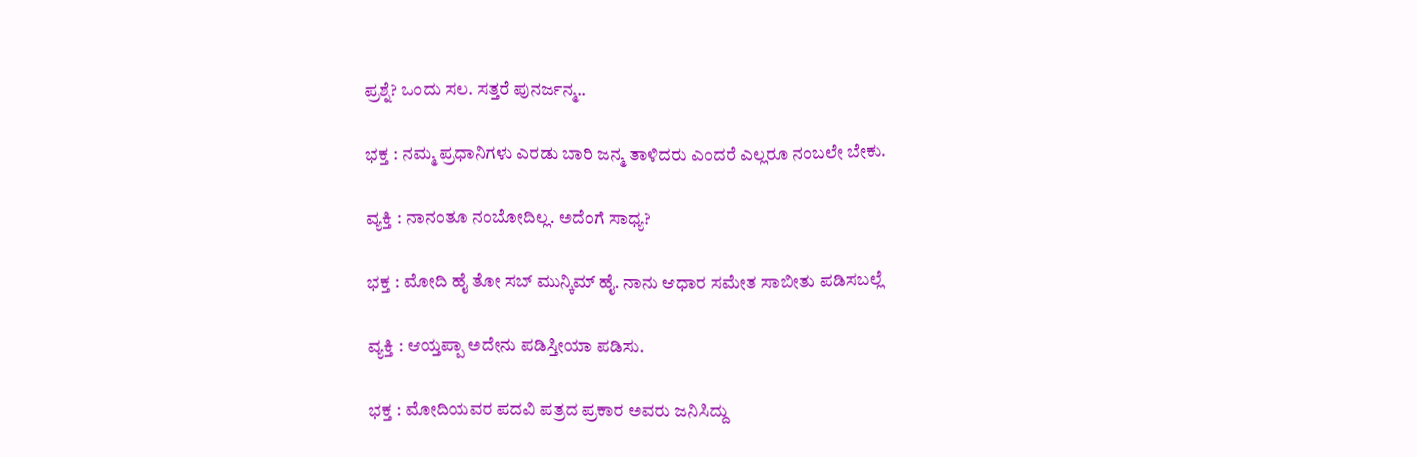ಪ್ರಶ್ನೆ? ಒಂದು ಸಲ. ಸತ್ತರೆ ಪುನರ್ಜನ್ಮ..

ಭಕ್ತ : ನಮ್ಮ ಪ್ರಧಾನಿಗಳು ಎರಡು ಬಾರಿ ಜನ್ಮ ತಾಳಿದರು ಎಂದರೆ ಎಲ್ಲರೂ ನಂಬಲೇ ಬೇಕು.

ವ್ಯಕ್ತಿ : ನಾನಂತೂ ನಂಬೋದಿಲ್ಲ. ಅದೆಂಗೆ ಸಾಧ್ಯ?

ಭಕ್ತ : ಮೋದಿ ಹೈ ತೋ ಸಬ್ ಮುನ್ಕಿಮ್ ಹೈ. ನಾನು ಆಧಾರ ಸಮೇತ ಸಾಬೀತು ಪಡಿಸಬಲ್ಲೆ

ವ್ಯಕ್ತಿ : ಆಯ್ತಪ್ಪಾ ಅದೇನು ಪಡಿಸ್ತೀಯಾ ಪಡಿಸು.

ಭಕ್ತ : ಮೋದಿಯವರ ಪದವಿ ಪತ್ರದ ಪ್ರಕಾರ ಅವರು ಜನಿಸಿದ್ದು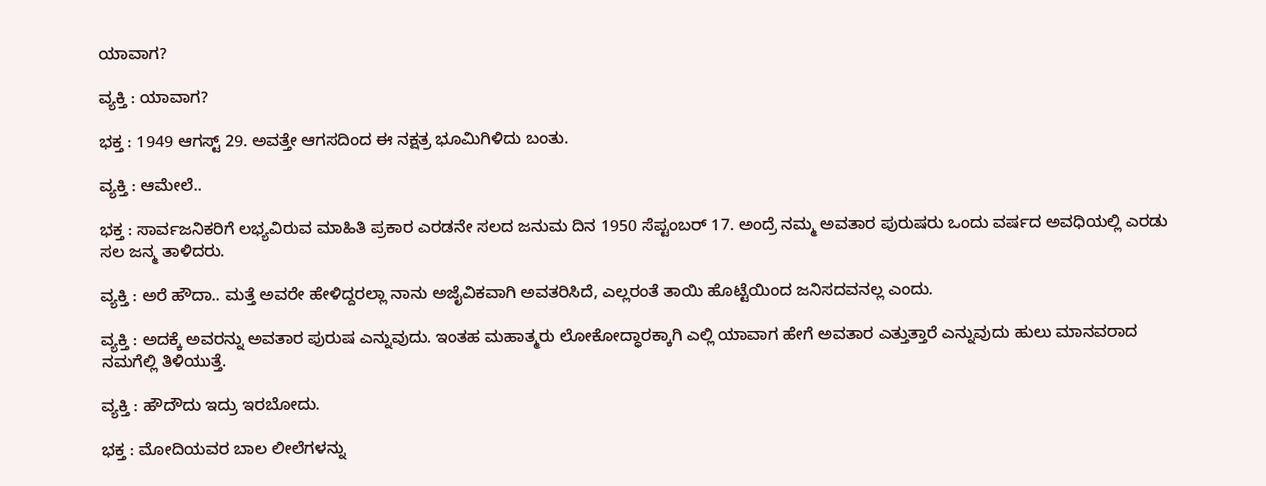ಯಾವಾಗ?

ವ್ಯಕ್ತಿ : ಯಾವಾಗ?

ಭಕ್ತ : 1949 ಆಗಸ್ಟ್ 29. ಅವತ್ತೇ ಆಗಸದಿಂದ ಈ ನಕ್ಷತ್ರ ಭೂಮಿಗಿಳಿದು ಬಂತು.

ವ್ಯಕ್ತಿ : ಆಮೇಲೆ..

ಭಕ್ತ : ಸಾರ್ವಜನಿಕರಿಗೆ ಲಭ್ಯವಿರುವ ಮಾಹಿತಿ ಪ್ರಕಾರ ಎರಡನೇ ಸಲದ ಜನುಮ ದಿನ 1950 ಸೆಪ್ಟಂಬರ್ 17. ಅಂದ್ರೆ ನಮ್ಮ ಅವತಾರ ಪುರುಷರು ಒಂದು ವರ್ಷದ ಅವಧಿಯಲ್ಲಿ ಎರಡು ಸಲ ಜನ್ಮ ತಾಳಿದರು.

ವ್ಯಕ್ತಿ : ಅರೆ ಹೌದಾ.. ಮತ್ತೆ ಅವರೇ ಹೇಳಿದ್ದರಲ್ಲಾ ನಾನು ಅಜೈವಿಕವಾಗಿ ಅವತರಿಸಿದೆ, ಎಲ್ಲರಂತೆ ತಾಯಿ ಹೊಟ್ಟೆಯಿಂದ ಜನಿಸದವನಲ್ಲ ಎಂದು.

ವ್ಯಕ್ತಿ : ಅದಕ್ಕೆ ಅವರನ್ನು ಅವತಾರ ಪುರುಷ ಎನ್ನುವುದು. ಇಂತಹ ಮಹಾತ್ಮರು ಲೋಕೋದ್ಧಾರಕ್ಕಾಗಿ ಎಲ್ಲಿ ಯಾವಾಗ ಹೇಗೆ ಅವತಾರ ಎತ್ತುತ್ತಾರೆ ಎನ್ನುವುದು ಹುಲು ಮಾನವರಾದ ನಮಗೆಲ್ಲಿ ತಿಳಿಯುತ್ತೆ.

ವ್ಯಕ್ತಿ : ಹೌದೌದು ಇದ್ರು ಇರಬೋದು.

ಭಕ್ತ : ಮೋದಿಯವರ ಬಾಲ ಲೀಲೆಗಳನ್ನು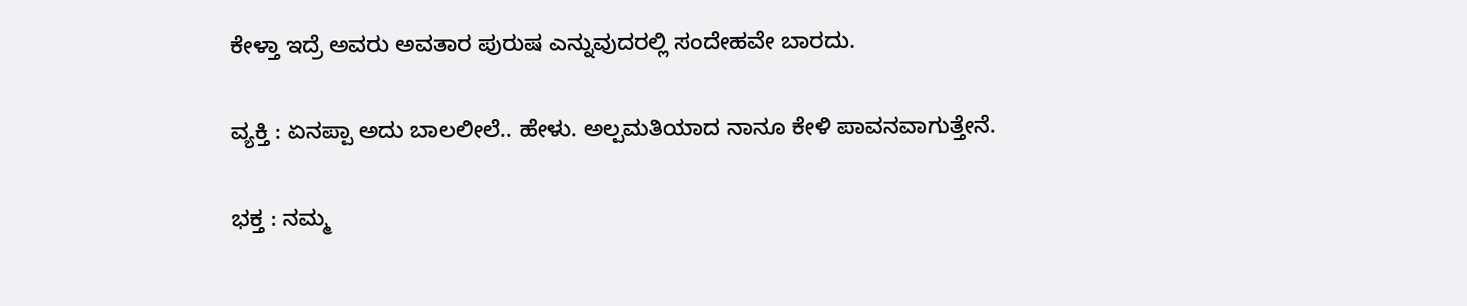ಕೇಳ್ತಾ ಇದ್ರೆ ಅವರು ಅವತಾರ ಪುರುಷ ಎನ್ನುವುದರಲ್ಲಿ ಸಂದೇಹವೇ ಬಾರದು.

ವ್ಯಕ್ತಿ : ಏನಪ್ಪಾ ಅದು ಬಾಲಲೀಲೆ.. ಹೇಳು. ಅಲ್ಪಮತಿಯಾದ ನಾನೂ ಕೇಳಿ ಪಾವನವಾಗುತ್ತೇನೆ.

ಭಕ್ತ : ನಮ್ಮ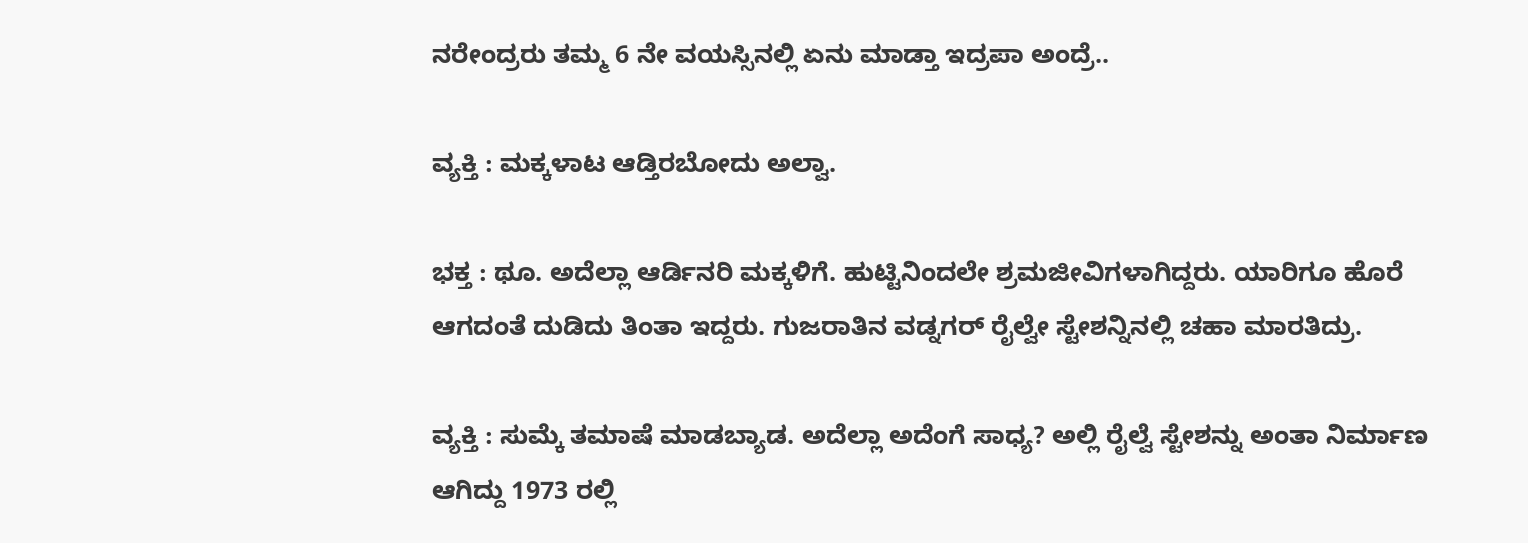ನರೇಂದ್ರರು ತಮ್ಮ 6 ನೇ ವಯಸ್ಸಿನಲ್ಲಿ ಏನು ಮಾಡ್ತಾ ಇದ್ರಪಾ ಅಂದ್ರೆ..

ವ್ಯಕ್ತಿ : ಮಕ್ಕಳಾಟ ಆಡ್ತಿರಬೋದು ಅಲ್ವಾ.

ಭಕ್ತ : ಥೂ. ಅದೆಲ್ಲಾ ಆರ್ಡಿನರಿ ಮಕ್ಕಳಿಗೆ. ಹುಟ್ಟಿನಿಂದಲೇ ಶ್ರಮಜೀವಿಗಳಾಗಿದ್ದರು. ಯಾರಿಗೂ ಹೊರೆ ಆಗದಂತೆ ದುಡಿದು ತಿಂತಾ ಇದ್ದರು. ಗುಜರಾತಿನ ವಡ್ನಗರ್ ರೈಲ್ವೇ ಸ್ಟೇಶನ್ನಿನಲ್ಲಿ ಚಹಾ ಮಾರತಿದ್ರು.

ವ್ಯಕ್ತಿ : ಸುಮ್ಕೆ ತಮಾಷೆ ಮಾಡಬ್ಯಾಡ. ಅದೆಲ್ಲಾ ಅದೆಂಗೆ ಸಾಧ್ಯ? ಅಲ್ಲಿ ರೈಲ್ವೆ ಸ್ಟೇಶನ್ನು ಅಂತಾ ನಿರ್ಮಾಣ ಆಗಿದ್ದು 1973 ರಲ್ಲಿ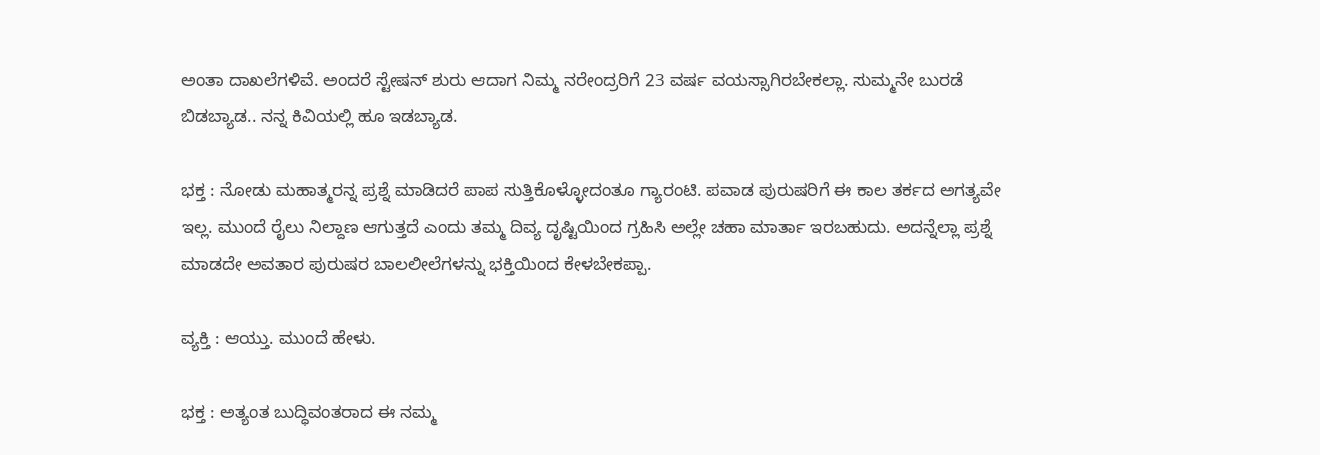ಅಂತಾ ದಾಖಲೆಗಳಿವೆ. ಅಂದರೆ ಸ್ಟೇಷನ್ ಶುರು ಆದಾಗ ನಿಮ್ಮ ನರೇಂದ್ರರಿಗೆ 23 ವರ್ಷ ವಯಸ್ಸಾಗಿರಬೇಕಲ್ಲಾ. ಸುಮ್ಮನೇ ಬುರಡೆ ಬಿಡಬ್ಯಾಡ.. ನನ್ನ ಕಿವಿಯಲ್ಲಿ ಹೂ ಇಡಬ್ಯಾಡ.

ಭಕ್ತ : ನೋಡು ಮಹಾತ್ಮರನ್ನ ಪ್ರಶ್ನೆ ಮಾಡಿದರೆ ಪಾಪ ಸುತ್ತಿಕೊಳ್ಳೋದಂತೂ ಗ್ಯಾರಂಟಿ. ಪವಾಡ ಪುರುಷರಿಗೆ ಈ ಕಾಲ ತರ್ಕದ ಅಗತ್ಯವೇ ಇಲ್ಲ. ಮುಂದೆ ರೈಲು ನಿಲ್ದಾಣ ಆಗುತ್ತದೆ ಎಂದು ತಮ್ಮ ದಿವ್ಯ ದೃಷ್ಟಿಯಿಂದ ಗ್ರಹಿಸಿ ಅಲ್ಲೇ ಚಹಾ ಮಾರ್ತಾ ಇರಬಹುದು. ಅದನ್ನೆಲ್ಲಾ ಪ್ರಶ್ನೆ ಮಾಡದೇ ಅವತಾರ ಪುರುಷರ ಬಾಲಲೀಲೆಗಳನ್ನು ಭಕ್ತಿಯಿಂದ ಕೇಳಬೇಕಪ್ಪಾ.

ವ್ಯಕ್ತಿ : ಆಯ್ತು. ಮುಂದೆ ಹೇಳು.

ಭಕ್ತ : ಅತ್ಯಂತ ಬುದ್ಧಿವಂತರಾದ ಈ ನಮ್ಮ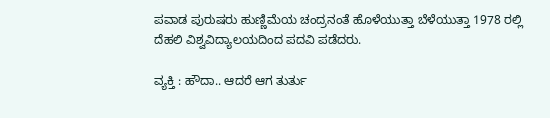ಪವಾಡ ಪುರುಷರು ಹುಣ್ಣಿಮೆಯ ಚಂದ್ರನಂತೆ ಹೊಳೆಯುತ್ತಾ ಬೆಳೆಯುತ್ತಾ 1978 ರಲ್ಲಿ ದೆಹಲಿ ವಿಶ್ವವಿದ್ಯಾಲಯದಿಂದ ಪದವಿ ಪಡೆದರು.

ವ್ಯಕ್ತಿ : ಹೌದಾ.. ಆದರೆ ಆಗ ತುರ್ತು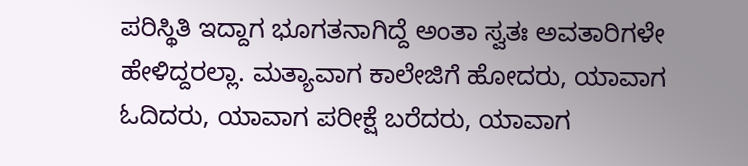ಪರಿಸ್ಥಿತಿ ಇದ್ದಾಗ ಭೂಗತನಾಗಿದ್ದೆ ಅಂತಾ ಸ್ವತಃ ಅವತಾರಿಗಳೇ ಹೇಳಿದ್ದರಲ್ಲಾ. ಮತ್ಯಾವಾಗ ಕಾಲೇಜಿಗೆ ಹೋದರು, ಯಾವಾಗ ಓದಿದರು, ಯಾವಾಗ ಪರೀಕ್ಷೆ ಬರೆದರು, ಯಾವಾಗ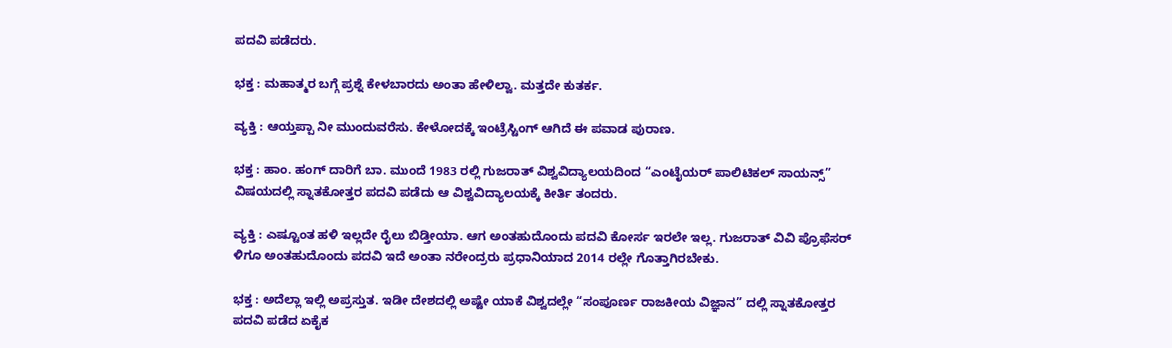ಪದವಿ ಪಡೆದರು.

ಭಕ್ತ : ಮಹಾತ್ಮರ ಬಗ್ಗೆ ಪ್ರಶ್ನೆ ಕೇಳಬಾರದು ಅಂತಾ ಹೇಳಿಲ್ವಾ. ಮತ್ತದೇ ಕುತರ್ಕ.

ವ್ಯಕ್ತಿ : ಆಯ್ತಪ್ಪಾ ನೀ ಮುಂದುವರೆಸು. ಕೇಳೋದಕ್ಕೆ ಇಂಟ್ರೆಸ್ಟಿಂಗ್ ಆಗಿದೆ ಈ ಪವಾಡ ಪುರಾಣ.

ಭಕ್ತ : ಹಾಂ. ಹಂಗ್ ದಾರಿಗೆ ಬಾ. ಮುಂದೆ 1983 ರಲ್ಲಿ ಗುಜರಾತ್ ವಿಶ್ವವಿದ್ಯಾಲಯದಿಂದ “ಎಂಟೈಯರ್ ಪಾಲಿಟಿಕಲ್ ಸಾಯನ್ಸ್” ವಿಷಯದಲ್ಲಿ ಸ್ನಾತಕೋತ್ತರ ಪದವಿ ಪಡೆದು ಆ ವಿಶ್ವವಿದ್ಯಾಲಯಕ್ಕೆ ಕೀರ್ತಿ ತಂದರು.

ವ್ಯಕ್ತಿ : ಎಷ್ಟೂಂತ ಹಳಿ ಇಲ್ಲದೇ ರೈಲು ಬಿಡ್ತೀಯಾ. ಆಗ ಅಂತಹುದೊಂದು ಪದವಿ ಕೋರ್ಸ ಇರಲೇ ಇಲ್ಲ. ಗುಜರಾತ್ ವಿವಿ ಪ್ರೊಫೆಸರ್ ಳಿಗೂ ಅಂತಹುದೊಂದು ಪದವಿ ಇದೆ ಅಂತಾ ನರೇಂದ್ರರು ಪ್ರಧಾನಿಯಾದ 2014 ರಲ್ಲೇ ಗೊತ್ತಾಗಿರಬೇಕು.

ಭಕ್ತ : ಅದೆಲ್ಲಾ ಇಲ್ಲಿ ಅಪ್ರಸ್ತುತ. ಇಡೀ ದೇಶದಲ್ಲಿ ಅಷ್ಟೇ ಯಾಕೆ ವಿಶ್ವದಲ್ಲೇ “ಸಂಪೂರ್ಣ ರಾಜಕೀಯ ವಿಜ್ಞಾನ” ದಲ್ಲಿ ಸ್ನಾತಕೋತ್ತರ ಪದವಿ ಪಡೆದ ಏಕೈಕ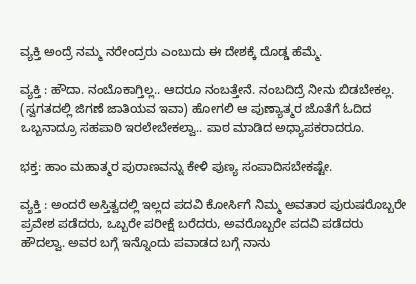ವ್ಯಕ್ತಿ ಅಂದ್ರೆ ನಮ್ಮ ನರೇಂದ್ರರು ಎಂಬುದು ಈ ದೇಶಕ್ಕೆ ದೊಡ್ಡ ಹೆಮ್ಮೆ.

ವ್ಯಕ್ತಿ : ಹೌದಾ. ನಂಬೊಕಾಗ್ತಿಲ್ಲ.. ಆದರೂ ನಂಬತ್ತೇನೆ. ನಂಬದಿದ್ರೆ ನೀನು ಬಿಡಬೇಕಲ್ಲ. (ಸ್ವಗತದಲ್ಲಿ ಜಿಗಣೆ ಜಾತಿಯವ ಇವಾ) ಹೋಗಲಿ ಆ ಪುಣ್ಯಾತ್ಮರ ಜೊತೆಗೆ ಓದಿದ ಒಬ್ಬನಾದ್ರೂ ಸಹಪಾಠಿ ಇರಲೇಬೇಕಲ್ವಾ.. ಪಾಠ ಮಾಡಿದ ಅಧ್ಯಾಪಕರಾದರೂ.

ಭಕ್ತ: ಹಾಂ ಮಹಾತ್ಮರ ಪುರಾಣವನ್ನು ಕೇಳಿ ಪುಣ್ಯ ಸಂಪಾದಿಸಬೇಕಷ್ಟೇ.

ವ್ಯಕ್ತಿ : ಅಂದರೆ ಅಸ್ತಿತ್ವದಲ್ಲಿ ಇಲ್ಲದ ಪದವಿ ಕೋರ್ಸಿಗೆ ನಿಮ್ಮ ಅವತಾರ ಪುರುಷರೊಬ್ಬರೇ ಪ್ರವೇಶ ಪಡೆದರು, ಒಬ್ಬರೇ ಪರೀಕ್ಷೆ ಬರೆದರು, ಅವರೊಬ್ಬರೇ ಪದವಿ ಪಡೆದರು ಹೌದಲ್ವಾ. ಅವರ ಬಗ್ಗೆ ಇನ್ನೊಂದು ಪವಾಡದ ಬಗ್ಗೆ ನಾನು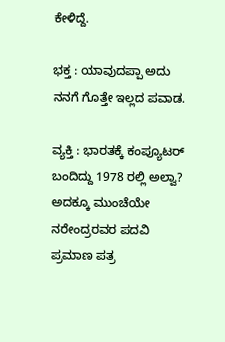ಕೇಳಿದ್ದೆ.

ಭಕ್ತ : ಯಾವುದಪ್ಪಾ ಅದು ನನಗೆ ಗೊತ್ತೇ ಇಲ್ಲದ ಪವಾಡ.

ವ್ಯಕ್ತಿ : ಭಾರತಕ್ಕೆ ಕಂಪ್ಯೂಟರ್ ಬಂದಿದ್ದು 1978 ರಲ್ಲಿ ಅಲ್ವಾ? ಅದಕ್ಕೂ ಮುಂಚೆಯೇ ನರೇಂದ್ರರವರ ಪದವಿ ಪ್ರಮಾಣ ಪತ್ರ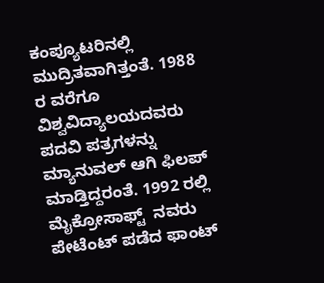ಕಂಪ್ಯೂಟರಿನಲ್ಲಿ ಮುದ್ರಿತವಾಗಿತ್ತಂತೆ. 1988 ರ ವರೆಗೂ ವಿಶ್ವವಿದ್ಯಾಲಯದವರು ಪದವಿ ಪತ್ರಗಳನ್ನು ಮ್ಯಾನುವಲ್ ಆಗಿ ಫಿಲಪ್ ಮಾಡ್ತಿದ್ದರಂತೆ. 1992 ರಲ್ಲಿ ಮೈಕ್ರೋಸಾಫ್ಟ್  ನವರು ಪೇಟೆಂಟ್ ಪಡೆದ ಫಾಂಟ್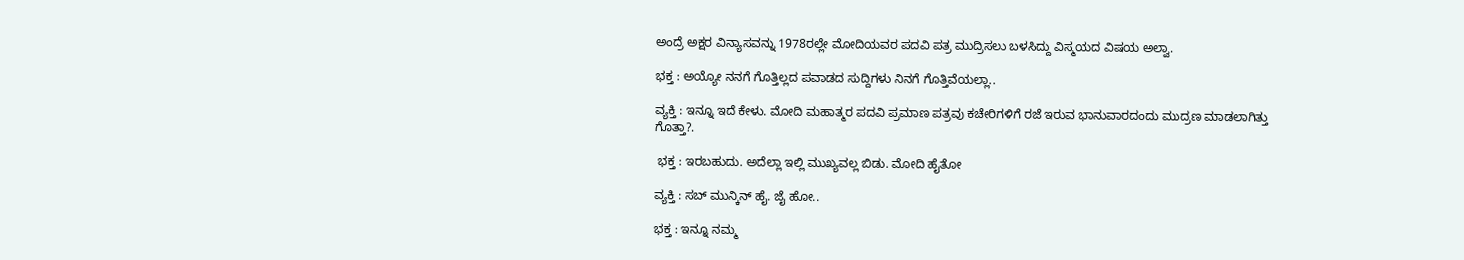ಅಂದ್ರೆ ಅಕ್ಷರ ವಿನ್ಯಾಸವನ್ನು 1978ರಲ್ಲೇ ಮೋದಿಯವರ ಪದವಿ ಪತ್ರ ಮುದ್ರಿಸಲು ಬಳಸಿದ್ದು ವಿಸ್ಮಯದ ವಿಷಯ ಅಲ್ವಾ.

ಭಕ್ತ : ಅಯ್ಯೋ ನನಗೆ ಗೊತ್ತಿಲ್ಲದ ಪವಾಡದ ಸುದ್ದಿಗಳು ನಿನಗೆ ಗೊತ್ತಿವೆಯಲ್ಲಾ..

ವ್ಯಕ್ತಿ : ಇನ್ನೂ ಇದೆ ಕೇಳು. ಮೋದಿ ಮಹಾತ್ಮರ ಪದವಿ ಪ್ರಮಾಣ ಪತ್ರವು ಕಚೇರಿಗಳಿಗೆ ರಜೆ ಇರುವ ಭಾನುವಾರದಂದು ಮುದ್ರಣ ಮಾಡಲಾಗಿತ್ತು ಗೊತ್ತಾ?.

 ಭಕ್ತ : ಇರಬಹುದು. ಅದೆಲ್ಲಾ ಇಲ್ಲಿ ಮುಖ್ಯವಲ್ಲ ಬಿಡು. ಮೋದಿ ಹೈತೋ

ವ್ಯಕ್ತಿ : ಸಬ್ ಮುನ್ಕಿನ್ ಹೈ. ಜೈ ಹೋ..

ಭಕ್ತ : ಇನ್ನೂ ನಮ್ಮ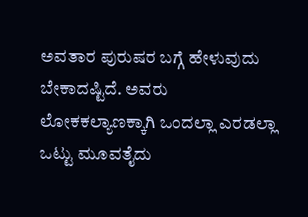ಅವತಾರ ಪುರುಷರ ಬಗ್ಗೆ ಹೇಳುವುದು ಬೇಕಾದಷ್ಟಿದೆ. ಅವರು ಲೋಕಕಲ್ಯಾಣಕ್ಕಾಗಿ ಒಂದಲ್ಲಾ ಎರಡಲ್ಲಾ ಒಟ್ಟು ಮೂವತೈದು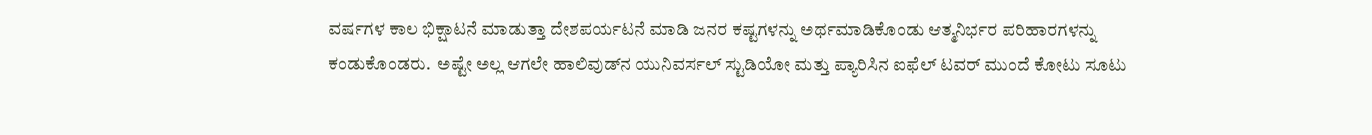ವರ್ಷಗಳ ಕಾಲ ಭಿಕ್ಷಾಟನೆ ಮಾಡುತ್ತಾ ದೇಶಪರ್ಯಟನೆ ಮಾಡಿ ಜನರ ಕಷ್ಟಗಳನ್ನು ಅರ್ಥಮಾಡಿಕೊಂಡು ಆತ್ಮನಿರ್ಭರ ಪರಿಹಾರಗಳನ್ನು ಕಂಡುಕೊಂಡರು.  ಅಷ್ಟೇ ಅಲ್ಲ ಆಗಲೇ ಹಾಲಿವುಡ್‌ನ ಯುನಿವರ್ಸಲ್ ಸ್ಟುಡಿಯೋ ಮತ್ತು ಪ್ಯಾರಿಸಿನ ಐಫೆಲ್ ಟವರ್ ಮುಂದೆ ಕೋಟು ಸೂಟು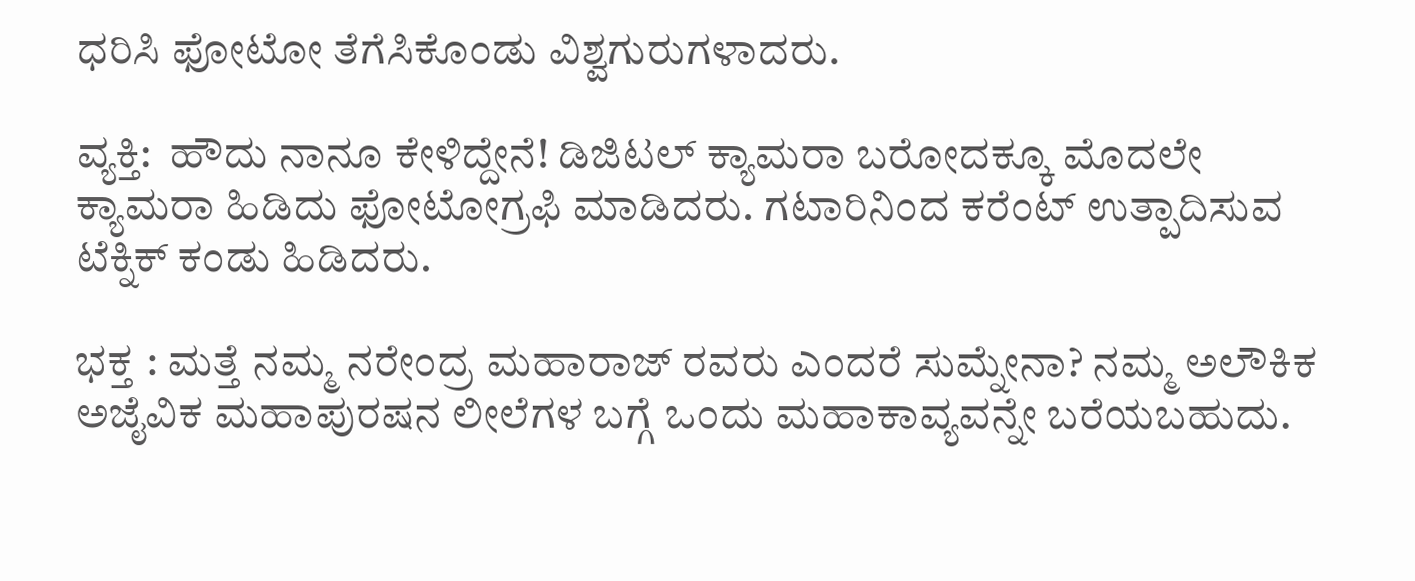ಧರಿಸಿ ಫೋಟೋ ತೆಗೆಸಿಕೊಂಡು ವಿಶ್ವಗುರುಗಳಾದರು.

ವ್ಯಕ್ತಿ:  ಹೌದು ನಾನೂ ಕೇಳಿದ್ದೇನೆ! ಡಿಜಿಟಲ್ ಕ್ಯಾಮರಾ ಬರೋದಕ್ಕೂ ಮೊದಲೇ ಕ್ಯಾಮರಾ ಹಿಡಿದು ಫೋಟೋಗ್ರಫಿ ಮಾಡಿದರು. ಗಟಾರಿನಿಂದ ಕರೆಂಟ್ ಉತ್ಪಾದಿಸುವ ಟೆಕ್ನಿಕ್ ಕಂಡು ಹಿಡಿದರು.

ಭಕ್ತ : ಮತ್ತೆ ನಮ್ಮ ನರೇಂದ್ರ ಮಹಾರಾಜ್ ರವರು ಎಂದರೆ ಸುಮ್ನೇನಾ? ನಮ್ಮ ಅಲೌಕಿಕ ಅಜೈವಿಕ ಮಹಾಪುರಷನ ಲೀಲೆಗಳ ಬಗ್ಗೆ ಒಂದು ಮಹಾಕಾವ್ಯವನ್ನೇ ಬರೆಯಬಹುದು.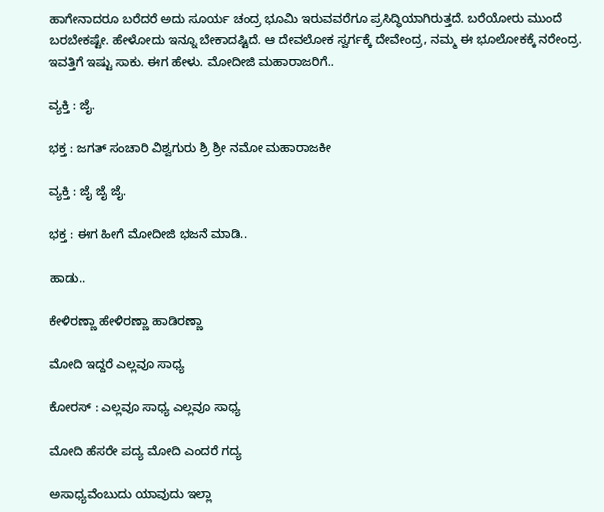ಹಾಗೇನಾದರೂ ಬರೆದರೆ ಅದು ಸೂರ್ಯ ಚಂದ್ರ ಭೂಮಿ ಇರುವವರೆಗೂ ಪ್ರಸಿದ್ಧಿಯಾಗಿರುತ್ತದೆ. ಬರೆಯೋರು ಮುಂದೆ ಬರಬೇಕಷ್ಟೇ. ಹೇಳೋದು ಇನ್ನೂ ಬೇಕಾದಷ್ಟಿದೆ. ಆ ದೇವಲೋಕ ಸ್ವರ್ಗಕ್ಕೆ ದೇವೇಂದ್ರ, ನಮ್ಮ ಈ ಭೂಲೋಕಕ್ಕೆ ನರೇಂದ್ರ. ಇವತ್ತಿಗೆ ಇಷ್ಟು ಸಾಕು. ಈಗ ಹೇಳು. ಮೋದೀಜಿ ಮಹಾರಾಜರಿಗೆ..

ವ್ಯಕ್ತಿ : ಜೈ.

ಭಕ್ತ : ಜಗತ್ ಸಂಚಾರಿ ವಿಶ್ವಗುರು ಶ್ರಿ ಶ್ರೀ ನಮೋ ಮಹಾರಾಜಕೀ

ವ್ಯಕ್ತಿ : ಜೈ ಜೈ ಜೈ.

ಭಕ್ತ : ಈಗ ಹೀಗೆ ಮೋದೀಜಿ ಭಜನೆ ಮಾಡಿ..

ಹಾಡು..

ಕೇಳಿರಣ್ಣಾ ಹೇಳಿರಣ್ಣಾ ಹಾಡಿರಣ್ಣಾ

ಮೋದಿ ಇದ್ದರೆ ಎಲ್ಲವೂ ಸಾಧ್ಯ

ಕೋರಸ್ : ಎಲ್ಲವೂ ಸಾಧ್ಯ ಎಲ್ಲವೂ ಸಾಧ್ಯ

ಮೋದಿ ಹೆಸರೇ ಪದ್ಯ ಮೋದಿ ಎಂದರೆ ಗದ್ಯ

ಅಸಾಧ್ಯವೆಂಬುದು ಯಾವುದು ಇಲ್ಲಾ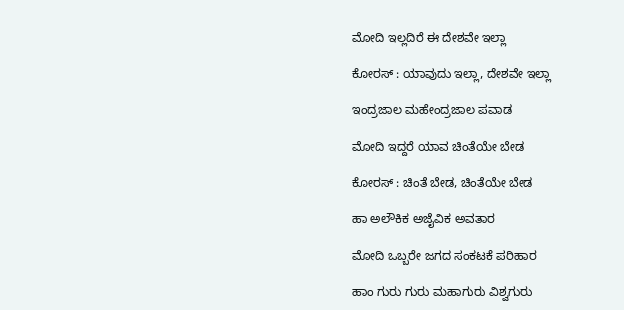ಮೋದಿ ಇಲ್ಲದಿರೆ ಈ ದೇಶವೇ ಇಲ್ಲಾ

ಕೋರಸ್ : ಯಾವುದು ಇಲ್ಲಾ, ದೇಶವೇ ಇಲ್ಲಾ

ಇಂದ್ರಜಾಲ ಮಹೇಂದ್ರಜಾಲ ಪವಾಡ

ಮೋದಿ ಇದ್ದರೆ ಯಾವ ಚಿಂತೆಯೇ ಬೇಡ

ಕೋರಸ್ : ಚಿಂತೆ ಬೇಡ, ಚಿಂತೆಯೇ ಬೇಡ

ಹಾ ಅಲೌಕಿಕ ಅಜೈವಿಕ ಅವತಾರ

ಮೋದಿ ಒಬ್ಬರೇ ಜಗದ ಸಂಕಟಕೆ ಪರಿಹಾರ

ಹಾಂ ಗುರು ಗುರು ಮಹಾಗುರು ವಿಶ್ವಗುರು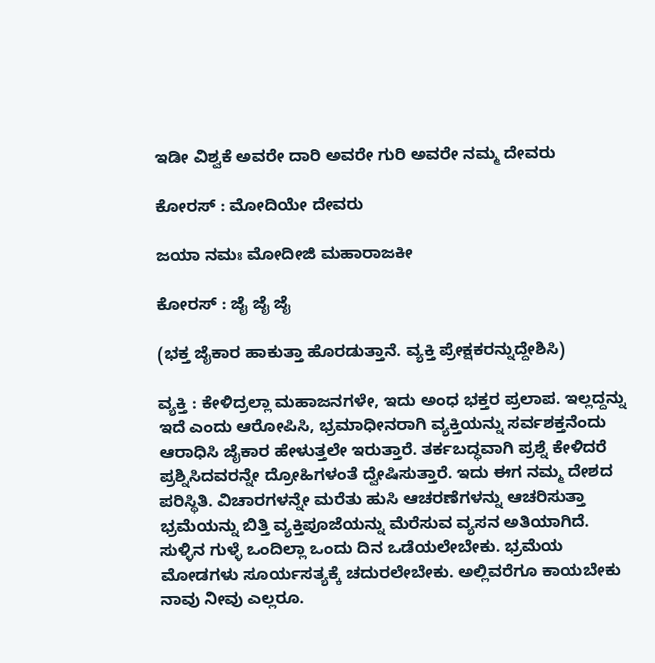ಇಡೀ ವಿಶ್ವಕೆ ಅವರೇ ದಾರಿ ಅವರೇ ಗುರಿ ಅವರೇ ನಮ್ಮ ದೇವರು

ಕೋರಸ್ : ಮೋದಿಯೇ ದೇವರು

ಜಯಾ ನಮಃ ಮೋದೀಜಿ ಮಹಾರಾಜಕೀ

ಕೋರಸ್ : ಜೈ ಜೈ ಜೈ

(ಭಕ್ತ ಜೈಕಾರ ಹಾಕುತ್ತಾ ಹೊರಡುತ್ತಾನೆ. ವ್ಯಕ್ತಿ ಪ್ರೇಕ್ಷಕರನ್ನುದ್ದೇಶಿಸಿ)

ವ್ಯಕ್ತಿ : ಕೇಳಿದ್ರಲ್ಲಾ ಮಹಾಜನಗಳೇ, ಇದು ಅಂಧ ಭಕ್ತರ ಪ್ರಲಾಪ. ಇಲ್ಲದ್ದನ್ನು ಇದೆ ಎಂದು ಆರೋಪಿಸಿ, ಭ್ರಮಾಧೀನರಾಗಿ ವ್ಯಕ್ತಿಯನ್ನು ಸರ್ವಶಕ್ತನೆಂದು ಆರಾಧಿಸಿ ಜೈಕಾರ ಹೇಳುತ್ತಲೇ ಇರುತ್ತಾರೆ. ತರ್ಕಬದ್ಧವಾಗಿ ಪ್ರಶ್ನೆ ಕೇಳಿದರೆ ಪ್ರಶ್ನಿಸಿದವರನ್ನೇ ದ್ರೋಹಿಗಳಂತೆ ದ್ವೇಷಿಸುತ್ತಾರೆ. ಇದು ಈಗ ನಮ್ಮ ದೇಶದ ಪರಿಸ್ಥಿತಿ. ವಿಚಾರಗಳನ್ನೇ ಮರೆತು ಹುಸಿ ಆಚರಣೆಗಳನ್ನು ಆಚರಿಸುತ್ತಾ ಭ್ರಮೆಯನ್ನು ಬಿತ್ತಿ ವ್ಯಕ್ತಿಪೂಜೆಯನ್ನು ಮೆರೆಸುವ ವ್ಯಸನ ಅತಿಯಾಗಿದೆ. ಸುಳ್ಳಿನ ಗುಳ್ಳೆ ಒಂದಿಲ್ಲಾ ಒಂದು ದಿನ ಒಡೆಯಲೇಬೇಕು. ಭ್ರಮೆಯ ಮೋಡಗಳು ಸೂರ್ಯಸತ್ಯಕ್ಕೆ ಚದುರಲೇಬೇಕು. ಅಲ್ಲಿವರೆಗೂ ಕಾಯಬೇಕು ನಾವು ನೀವು ಎಲ್ಲರೂ.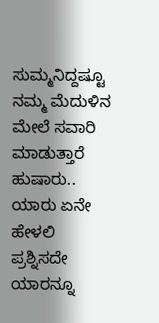ಸುಮ್ಮನಿದ್ದಷ್ಟೂ ನಮ್ಮ ಮೆದುಳಿನ ಮೇಲೆ ಸವಾರಿ ಮಾಡುತ್ತಾರೆ ಹುಷಾರು.. ಯಾರು ಏನೇ ಹೇಳಲಿ ಪ್ರಶ್ನಿಸದೇ ಯಾರನ್ನೂ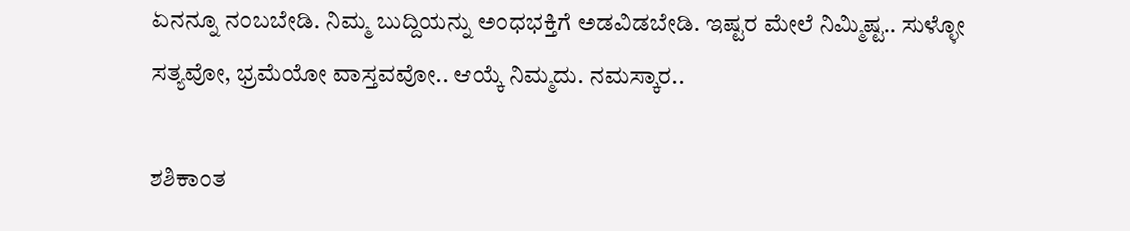ಏನನ್ನೂ ನಂಬಬೇಡಿ. ನಿಮ್ಮ ಬುದ್ದಿಯನ್ನು ಅಂಧಭಕ್ತಿಗೆ ಅಡವಿಡಬೇಡಿ. ಇಷ್ಟರ ಮೇಲೆ ನಿಮ್ಮಿಷ್ಟ.. ಸುಳ್ಳೋ ಸತ್ಯವೋ, ಭ್ರಮೆಯೋ ವಾಸ್ತವವೋ.. ಆಯ್ಕೆ ನಿಮ್ಮದು. ನಮಸ್ಕಾರ..

ಶಶಿಕಾಂತ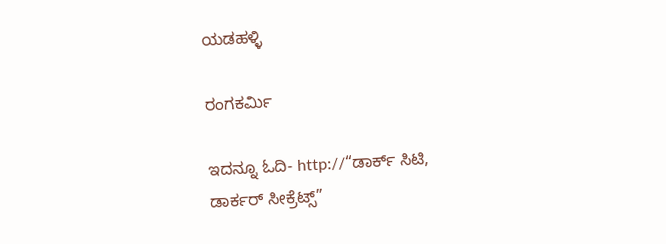ಯಡಹಳ್ಳಿ

ರಂಗಕರ್ಮಿ

ಇದನ್ನೂ ಓದಿ- http://“ಡಾರ್ಕ್ ಸಿಟಿ, ಡಾರ್ಕರ್ ಸೀಕ್ರೆಟ್ಸ್”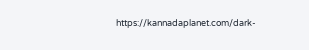https://kannadaplanet.com/dark-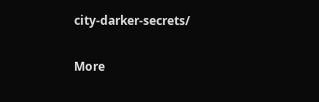city-darker-secrets/

More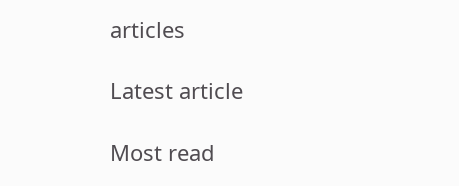articles

Latest article

Most read